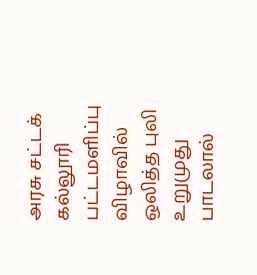அரசு சட்டக் கல்லூரி பட்டமளிப்பு விழாவில் ஒலித்த புலி உறுமுது பாடலால்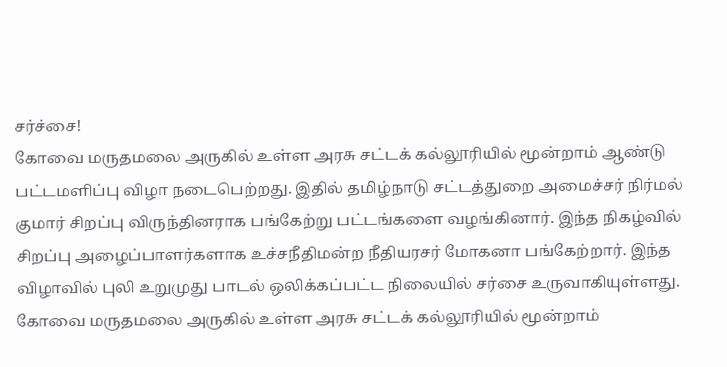சர்ச்சை!
கோவை மருதமலை அருகில் உள்ள அரசு சட்டக் கல்லூரியில் மூன்றாம் ஆண்டு பட்டமளிப்பு விழா நடைபெற்றது. இதில் தமிழ்நாடு சட்டத்துறை அமைச்சர் நிர்மல் குமார் சிறப்பு விருந்தினராக பங்கேற்று பட்டங்களை வழங்கினார். இந்த நிகழ்வில் சிறப்பு அழைப்பாளர்களாக உச்சநீதிமன்ற நீதியரசர் மோகனா பங்கேற்றார். இந்த விழாவில் புலி உறுமுது பாடல் ஒலிக்கப்பட்ட நிலையில் சர்சை உருவாகியுள்ளது.
கோவை மருதமலை அருகில் உள்ள அரசு சட்டக் கல்லூரியில் மூன்றாம்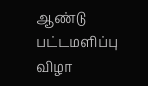ஆண்டு பட்டமளிப்பு விழா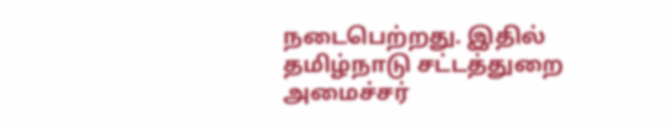நடைபெற்றது. இதில் தமிழ்நாடு சட்டத்துறை அமைச்சர்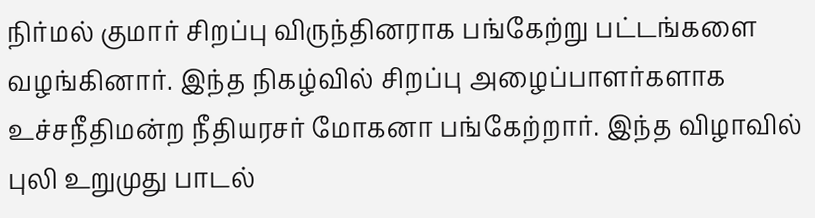நிர்மல் குமார் சிறப்பு விருந்தினராக பங்கேற்று பட்டங்களை வழங்கினார். இந்த நிகழ்வில் சிறப்பு அழைப்பாளர்களாக உச்சநீதிமன்ற நீதியரசர் மோகனா பங்கேற்றார். இந்த விழாவில் புலி உறுமுது பாடல்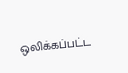ஒலிக்கப்பட்ட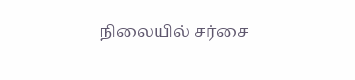நிலையில் சர்சை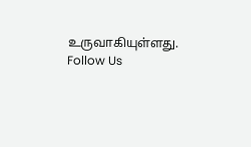உருவாகியுள்ளது.
Follow Us